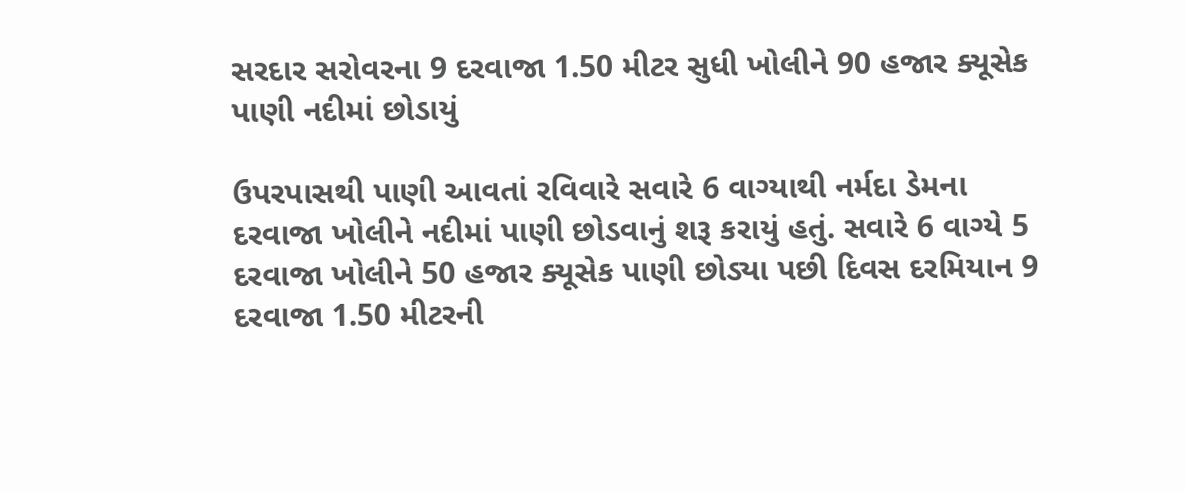સરદાર સરોવરના 9 દરવાજા 1.50 મીટર સુધી ખોલીને 90 હજાર ક્યૂસેક પાણી નદીમાં છોડાયું

ઉપરપાસથી પાણી આવતાં રવિવારે સવારે 6 વાગ્યાથી નર્મદા ડેમના દરવાજા ખોલીને નદીમાં પાણી છોડવાનું શરૂ કરાયું હતું. સવારે 6 વાગ્યે 5 દરવાજા ખોલીને 50 હજાર ક્યૂસેક પાણી છોડ્યા પછી દિવસ દરમિયાન 9 દરવાજા 1.50 મીટરની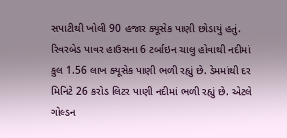સપાટીથી ખોલી 90 હજાર ક્યૂસેક પાણી છોડાયું હતું. રિવરબેડ પાવર હાઉસના 6 ટર્બાઇન ચાલુ હોવાથી નદીમાં કુલ 1.56 લાખ ક્યૂસેક પાણી ભળી રહ્યું છે. ડેમમાંથી દર મિનિટે 26 કરોડ લિટર પાણી નદીમાં ભળી રહ્યું છે. એટલે ગોલ્ડન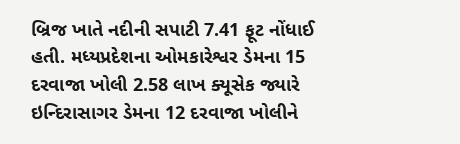બ્રિજ ખાતે નદીની સપાટી 7.41 ફૂટ નોંધાઈ હતી. મધ્યપ્રદેશના ઓમકારેશ્વર ડેમના 15 દરવાજા ખોલી 2.58 લાખ ક્યૂસેક જ્યારે ઇન્દિરાસાગર ડેમના 12 દરવાજા ખોલીને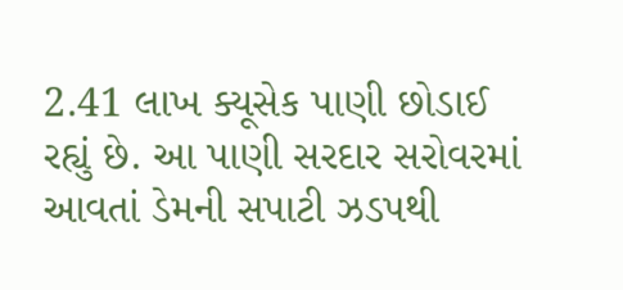2.41 લાખ ક્યૂસેક પાણી છોડાઈ રહ્યું છે. આ પાણી સરદાર સરોવરમાં આવતાં ડેમની સપાટી ઝડપથી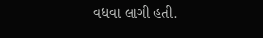વધવા લાગી હતી.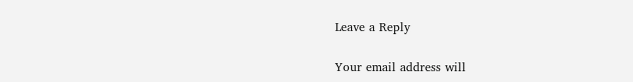Leave a Reply

Your email address will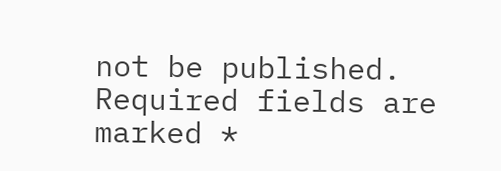not be published. Required fields are marked *